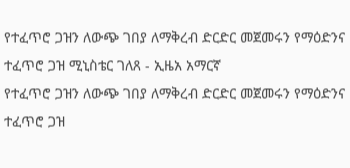የተፈጥሮ ጋዝን ለውጭ ገበያ ለማቅረብ ድርድር መጀመሩን የማዕድንና ተፈጥሮ ጋዝ ሚኒስቴር ገለጸ - ኢዜአ አማርኛ
የተፈጥሮ ጋዝን ለውጭ ገበያ ለማቅረብ ድርድር መጀመሩን የማዕድንና ተፈጥሮ ጋዝ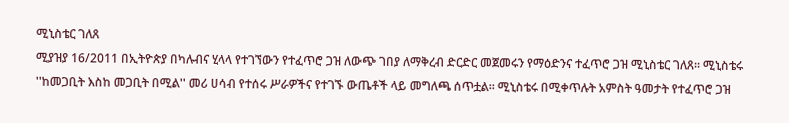ሚኒስቴር ገለጸ
ሚያዝያ 16/2011 በኢትዮጵያ በካሉብና ሂላላ የተገኘውን የተፈጥሮ ጋዝ ለውጭ ገበያ ለማቅረብ ድርድር መጀመሩን የማዕድንና ተፈጥሮ ጋዝ ሚኒስቴር ገለጸ። ሚኒስቴሩ ''ከመጋቢት እስከ መጋቢት በሚል'' መሪ ሀሳብ የተሰሩ ሥራዎችና የተገኙ ውጤቶች ላይ መግለጫ ሰጥቷል። ሚኒስቴሩ በሚቀጥሉት አምስት ዓመታት የተፈጥሮ ጋዝ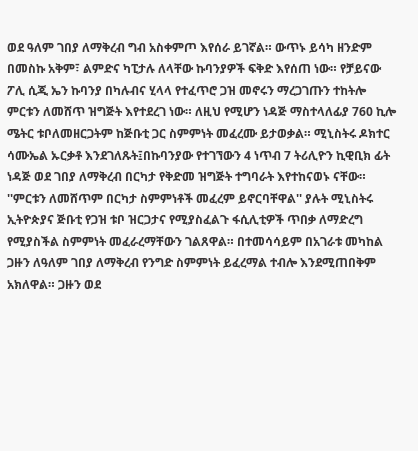ወደ ዓለም ገበያ ለማቅረብ ግብ አስቀምጦ እየሰራ ይገኛል። ውጥኑ ይሳካ ዘንድም በመስኩ አቅም፣ ልምድና ካፒታሉ ለላቸው ኩባንያዎች ፍቅድ እየሰጠ ነው። የቻይናው ፖሊ ሲጂ ኤን ኩባንያ በካሉብና ሂላላ የተፈጥሮ ጋዝ መኖሩን ማረጋገጡን ተከትሎ ምርቱን ለመሸጥ ዝግጅት እየተደረገ ነው። ለዚህ የሚሆን ነዳጅ ማስተላለፊያ 760 ኪሎ ሜትር ቱቦለመዘርጋትም ከጅቡቲ ጋር ስምምነት መፈረሙ ይታወቃል። ሚኒስትሩ ዶክተር ሳሙኤል ኡርቃቶ እንደገለጹት፤በኩባንያው የተገኘውን 4 ነጥብ 7 ትሪሊዮን ኪዊቢክ ፊት ነዳጅ ወደ ገበያ ለማቅረብ በርካታ የቅድመ ዝግጅት ተግባራት እየተከናወኑ ናቸው። ''ምርቱን ለመሸጥም በርካታ ስምምነቶች መፈረም ይኖርባቸዋል'' ያሉት ሚኒስትሩ ኢትዮጵያና ጅቡቲ የጋዝ ቱቦ ዝርጋታና የሚያስፈልጉ ፋሲሊቲዎች ጥበቃ ለማድረግ የሚያስችል ስምምነት መፈራረማቸውን ገልጸዋል። በተመሳሳይም በአገራቱ መካከል ጋዙን ለዓለም ገበያ ለማቅረብ የንግድ ስምምነት ይፈረማል ተብሎ እንደሚጠበቅም አክለዋል። ጋዙን ወደ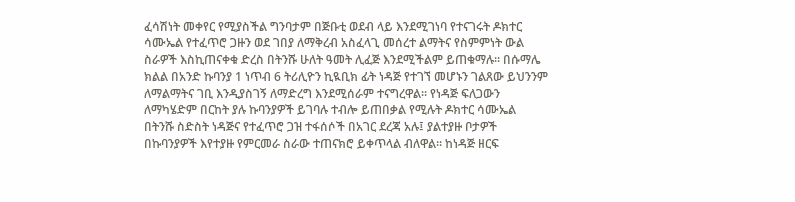ፈሳሽነት መቀየር የሚያስችል ግንባታም በጅቡቲ ወደብ ላይ እንደሚገነባ የተናገሩት ዶክተር ሳሙኤል የተፈጥሮ ጋዙን ወደ ገበያ ለማቅረብ አስፈላጊ መሰረተ ልማትና የስምምነት ውል ስራዎች እስኪጠናቀቁ ድረስ በትንሹ ሁለት ዓመት ሊፈጅ እንደሚችልም ይጠቁማሉ። በሱማሌ ክልል በአንድ ኩባንያ 1 ነጥብ 6 ትሪሊዮን ኪዪቢክ ፊት ነዳጅ የተገኘ መሆኑን ገልጸው ይህንንም ለማልማትና ገቢ እንዲያስገኝ ለማድረግ እንደሚሰራም ተናግረዋል። የነዳጅ ፍለጋውን ለማካሄድም በርከት ያሉ ኩባንያዎች ይገባሉ ተብሎ ይጠበቃል የሚሉት ዶክተር ሳሙኤል በትንሹ ስድስት ነዳጅና የተፈጥሮ ጋዝ ተፋሰሶች በአገር ደረጃ አሉ፤ ያልተያዙ ቦታዎች በኩባንያዎች እየተያዙ የምርመራ ስራው ተጠናክሮ ይቀጥላል ብለዋል። ከነዳጅ ዘርፍ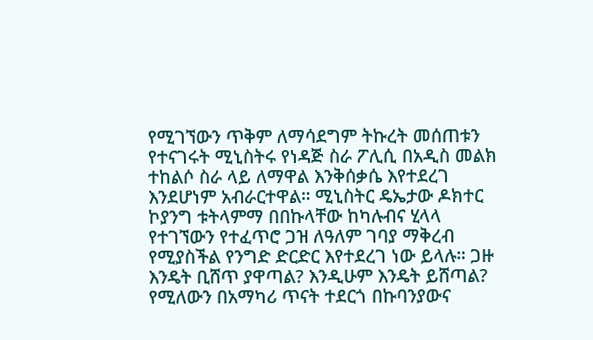የሚገኘውን ጥቅም ለማሳደግም ትኩረት መሰጠቱን የተናገሩት ሚኒስትሩ የነዳጅ ስራ ፖሊሲ በአዲስ መልክ ተከልሶ ስራ ላይ ለማዋል እንቅሰቃሴ እየተደረገ እንደሆነም አብራርተዋል። ሚኒስትር ዴኤታው ዶክተር ኮያንግ ቱትላምማ በበኩላቸው ከካሉብና ሂላላ የተገኘውን የተፈጥሮ ጋዝ ለዓለም ገባያ ማቅረብ የሚያስችል የንግድ ድርድር እየተደረገ ነው ይላሉ። ጋዙ እንዴት ቢሸጥ ያዋጣል? እንዲሁም እንዴት ይሸጣል? የሚለውን በአማካሪ ጥናት ተደርጎ በኩባንያውና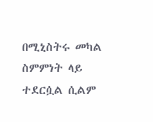በሚኒስትሩ መካል ስምምነት ላይ ተደርሷል ሲልም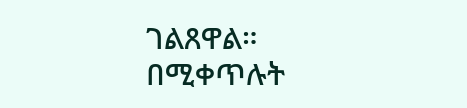ገልጸዋል። በሚቀጥሉት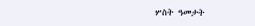ሦስት ዓመታት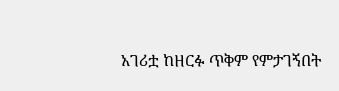አገሪቷ ከዘርፉ ጥቅም የምታገኝበት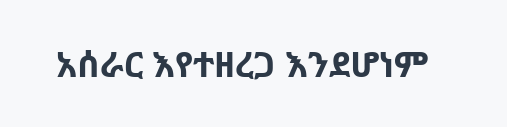አሰራር እየተዘረጋ እንደሆነም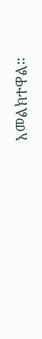አመልክተዋል።